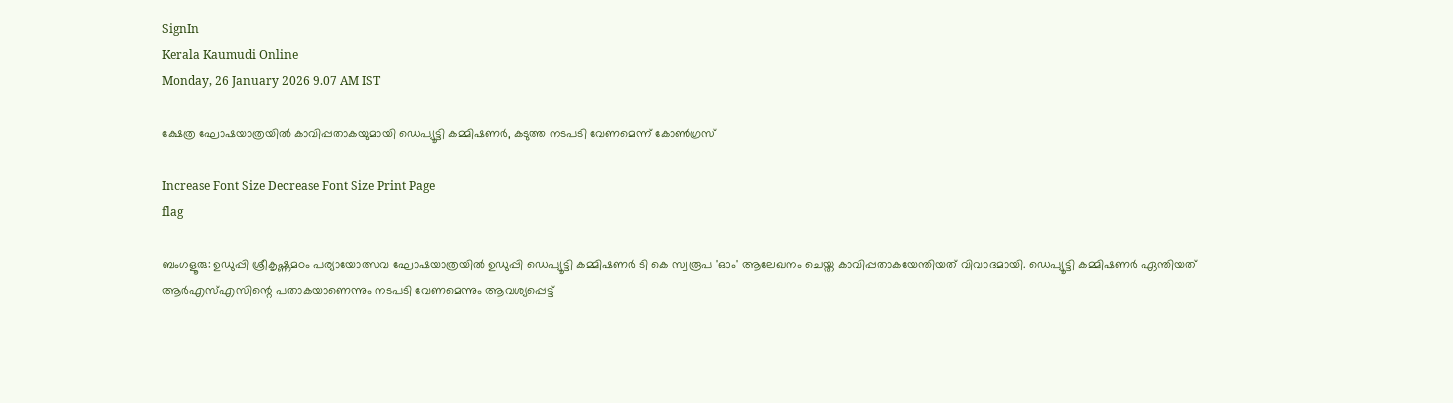SignIn
Kerala Kaumudi Online
Monday, 26 January 2026 9.07 AM IST

ക്ഷേത്ര ഘോഷയാത്രയിൽ കാവിപ്പതാകയുമായി ഡെപ്യൂട്ടി കമ്മിഷണർ, കടുത്ത നടപടി വേണമെന്ന് കോൺഗ്രസ്

Increase Font Size Decrease Font Size Print Page
flag

ബംഗളൂരു: ഉഡുപ്പി ശ്രീകൃഷ്ണമഠം പര്യായോത്സവ ഘോഷയാത്രയിൽ ഉഡുപ്പി ഡെപ്യൂട്ടി കമ്മിഷണർ ടി കെ സ്വരൂപ 'ഓം' ആലേഖനം ചെയ്ത കാവിപ്പതാകയേന്തിയത് വിവാദമായി. ഡെപ്യൂട്ടി കമ്മിഷണർ ഏന്തിയത് ആർഎസ്എസിന്റെ പതാകയാണെന്നും നടപടി വേണമെന്നും ആവശ്യപ്പെട്ട്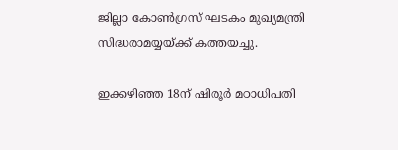ജില്ലാ കോൺഗ്രസ് ഘടകം മുഖ്യമന്ത്രി സിദ്ധരാമയ്യയ്ക്ക് കത്തയച്ചു.

ഇക്കഴിഞ്ഞ 18ന് ഷിരൂർ മഠാധിപതി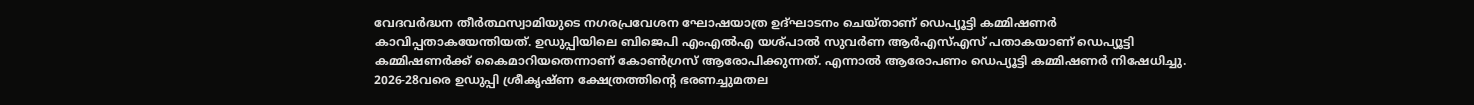വേദവർദ്ധന തീർത്ഥസ്വാമിയുടെ നഗരപ്രവേശന ഘോഷയാത്ര ഉദ്ഘാടനം ചെയ്താണ് ഡെപ്യൂട്ടി കമ്മിഷണർ കാവിപ്പതാകയേന്തിയത്. ഉഡുപ്പിയിലെ ബിജെപി എംഎൽഎ യശ്പാൽ സുവർണ ആർഎസ്എസ് പതാകയാണ് ഡെപ്യൂട്ടി കമ്മിഷണർക്ക് കൈമാറിയതെന്നാണ് കോൺഗ്രസ് ആരോപിക്കുന്നത്. എന്നാൽ ആരോപണം ഡെപ്യൂട്ടി കമ്മിഷണർ നിഷേധിച്ചു. 2026-28വരെ ഉഡുപ്പി ശ്രീകൃഷ്ണ ക്ഷേത്രത്തിന്റെ ഭരണച്ചുമതല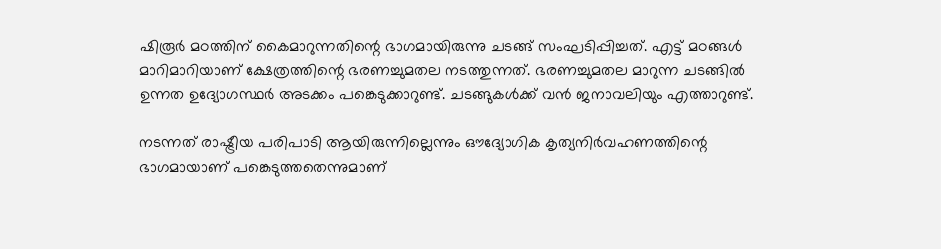ഷിരൂർ മഠത്തിന് കൈമാറുന്നതിന്റെ ഭാഗമായിരുന്നു ചടങ്ങ് സംഘടിപ്പിച്ചത്. എട്ട് മഠങ്ങൾ മാറിമാറിയാണ് ക്ഷേത്രത്തിന്റെ ഭരണച്ചുമതല നടത്തുന്നത്. ഭരണച്ചുമതല മാറുന്ന ചടങ്ങിൽ ഉന്നത ഉദ്യോഗസ്ഥർ അടക്കം പങ്കെടുക്കാറുണ്ട്. ചടങ്ങുകൾക്ക് വൻ ജനാവലിയും എത്താറുണ്ട്.

നടന്നത് രാഷ്ട്രീയ പരിപാടി ആയിരുന്നില്ലെന്നും ഔദ്യോഗിക കൃത്യനിർവഹണത്തിന്റെ ഭാഗമായാണ് പങ്കെടുത്തതെന്നുമാണ്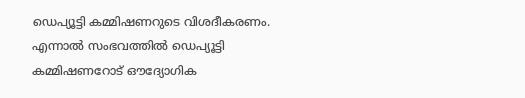ഡെപ്യൂട്ടി കമ്മിഷണറുടെ വിശദീകരണം. എന്നാൽ സംഭവത്തിൽ ഡെപ്യൂട്ടി കമ്മിഷണറോട് ഔദ്യോഗിക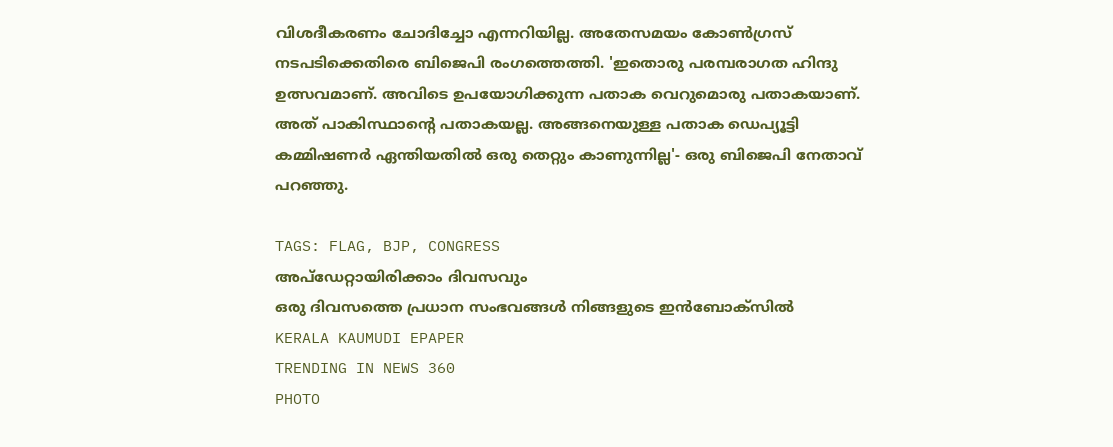വിശദീകരണം ചോദിച്ചോ എന്നറിയില്ല. അതേസമയം കോൺഗ്രസ് നടപടിക്കെതിരെ ബിജെപി രംഗത്തെത്തി. 'ഇതൊരു പരമ്പരാഗത ഹിന്ദു ഉത്സവമാണ്. അവിടെ ഉപയോഗിക്കുന്ന പതാക വെറുമൊരു പതാകയാണ്. അത് പാകിസ്ഥാന്റെ പതാകയല്ല. അങ്ങനെയുള്ള പതാക ഡെപ്യൂട്ടി കമ്മിഷണർ ഏന്തിയതിൽ ഒരു തെറ്റും കാണുന്നില്ല'- ഒരു ബിജെപി നേതാവ് പറഞ്ഞു.

TAGS: FLAG, BJP, CONGRESS
അപ്ഡേറ്റായിരിക്കാം ദിവസവും
ഒരു ദിവസത്തെ പ്രധാന സംഭവങ്ങൾ നിങ്ങളുടെ ഇൻബോക്സിൽ
KERALA KAUMUDI EPAPER
TRENDING IN NEWS 360
PHOTO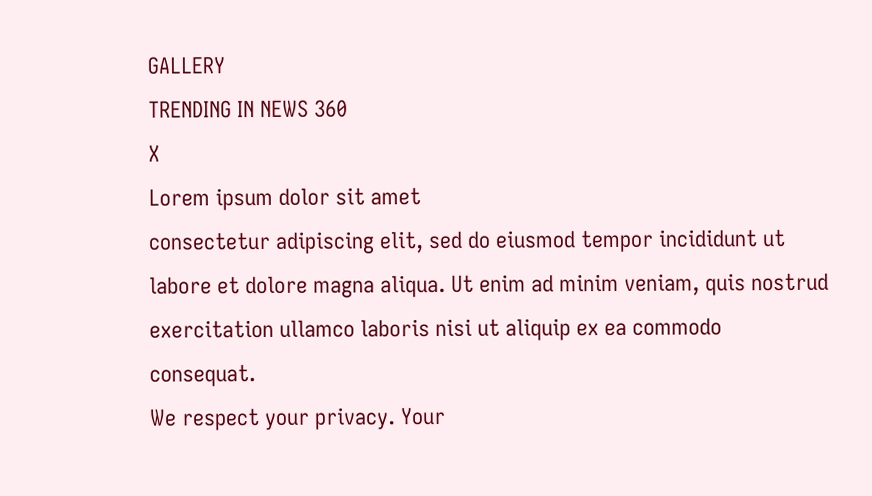GALLERY
TRENDING IN NEWS 360
X
Lorem ipsum dolor sit amet
consectetur adipiscing elit, sed do eiusmod tempor incididunt ut labore et dolore magna aliqua. Ut enim ad minim veniam, quis nostrud exercitation ullamco laboris nisi ut aliquip ex ea commodo consequat.
We respect your privacy. Your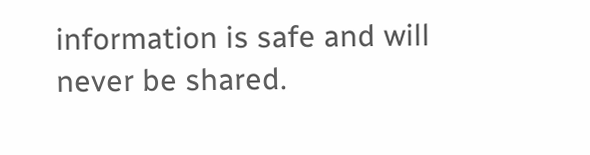information is safe and will never be shared.